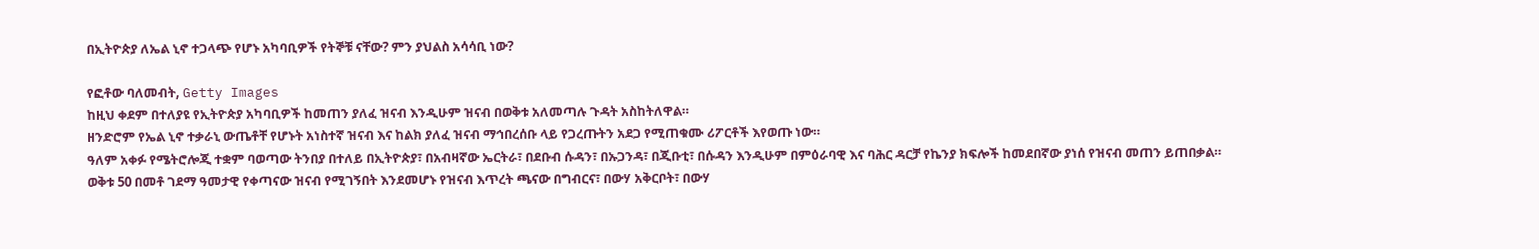በኢትዮጵያ ለኤል ኒኖ ተጋላጭ የሆኑ አካባቢዎች የትኞቹ ናቸው? ምን ያህልስ አሳሳቢ ነው?

የፎቶው ባለመብት, Getty Images
ከዚህ ቀደም በተለያዩ የኢትዮጵያ አካባቢዎች ከመጠን ያለፈ ዝናብ እንዲሁም ዝናብ በወቅቱ አለመጣሉ ጉዳት አስከትለዋል።
ዘንድሮም የኤል ኒኖ ተቃራኒ ውጤቶቸ የሆኑት አነስተኛ ዝናብ እና ከልክ ያለፈ ዝናብ ማኅበረሰቡ ላይ የጋረጡትን አደጋ የሚጠቁሙ ሪፖርቶች እየወጡ ነው።
ዓለም አቀፉ የሜትሮሎጂ ተቋም ባወጣው ትንበያ በተለይ በኢትዮጵያ፣ በአብዛኛው ኤርትራ፣ በደቡብ ሱዳን፣ በኡጋንዳ፣ በጂቡቲ፣ በሱዳን እንዲሁም በምዕራባዊ እና ባሕር ዳርቻ የኬንያ ክፍሎች ከመደበኛው ያነሰ የዝናብ መጠን ይጠበቃል።
ወቅቱ 50 በመቶ ገደማ ዓመታዊ የቀጣናው ዝናብ የሚገኝበት እንደመሆኑ የዝናብ እጥረት ጫናው በግብርና፣ በውሃ አቅርቦት፣ በውሃ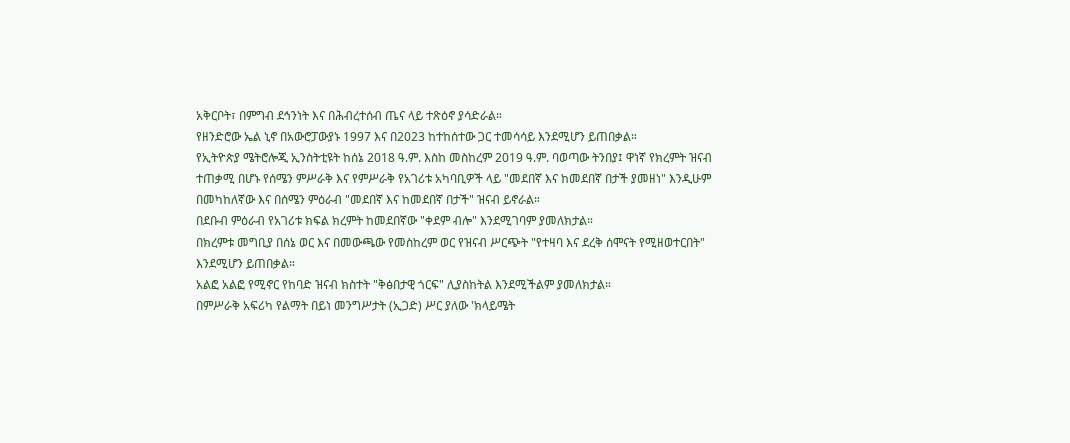አቅርቦት፣ በምግብ ደኅንነት እና በሕብረተሰብ ጤና ላይ ተጽዕኖ ያሳድራል።
የዘንድሮው ኤል ኒኖ በአውሮፓውያኑ 1997 እና በ2023 ከተከሰተው ጋር ተመሳሳይ እንደሚሆን ይጠበቃል።
የኢትዮጵያ ሜትሮሎጂ ኢንስትቲዩት ከሰኔ 2018 ዓ.ም. እስከ መስከረም 2019 ዓ.ም. ባወጣው ትንበያ፤ ዋነኛ የክረምት ዝናብ ተጠቃሚ በሆኑ የሰሜን ምሥራቅ እና የምሥራቅ የአገሪቱ አካባቢዎች ላይ "መደበኛ እና ከመደበኛ በታች ያመዘነ" እንዲሁም በመካከለኛው እና በሰሜን ምዕራብ "መደበኛ እና ከመደበኛ በታች" ዝናብ ይኖራል።
በደቡብ ምዕራብ የአገሪቱ ክፍል ክረምት ከመደበኛው "ቀደም ብሎ" እንደሚገባም ያመለክታል።
በክረምቱ መግቢያ በሰኔ ወር እና በመውጫው የመስከረም ወር የዝናብ ሥርጭት "የተዛባ እና ደረቅ ሰሞናት የሚዘወተርበት" እንደሚሆን ይጠበቃል።
አልፎ አልፎ የሚኖር የከባድ ዝናብ ክስተት "ቅፅበታዊ ጎርፍ" ሊያስከትል እንደሚችልም ያመለክታል።
በምሥራቅ አፍሪካ የልማት በይነ መንግሥታት (ኢጋድ) ሥር ያለው 'ክላይሜት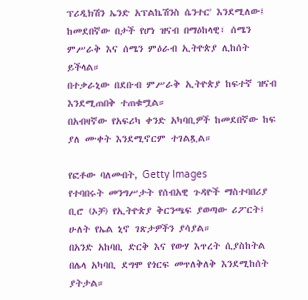ፕሪዲክሽን ኤንድ አፕልኬሽንስ ሴንተር' እንደሚለው፤ ከመደበኛው በታች የሆነ ዝናብ በማዕከላዊ፣ ሰሜን ምሥራቅ እና ሰሜን ምዕራብ ኢትዮጵያ ሊከሰት ይችላል።
በተቃራኒው በደቡብ ምሥራቅ ኢትዮጵያ ከፍተኛ ዝናብ እንደሚጠበቅ ተጠቁሟል።
በአብዛኛው የአፍሪካ ቀንድ አካባቢዎች ከመደበኛው ከፍ ያለ ሙቀት እንደሚኖርም ተገልጿል።

የፎቶው ባለመብት, Getty Images
የተባበሩት መንግሥታት የሰብአዊ ጉዳዮች ማስተባበሪያ ቢሮ (ኦቻ) የኢትዮጵያ ቅርንጫፍ ያወጣው ሪፖርት፤ ሁለት የኤል ኒኖ ገጽታዎችን ያሳያል።
በአንድ አከባቢ ድርቅ እና የውሃ እጥረት ሲያስከትል በሌላ አካባቢ ደግሞ የጎርፍ መጥለቅለቅ እንደሚከሰት ያትታል።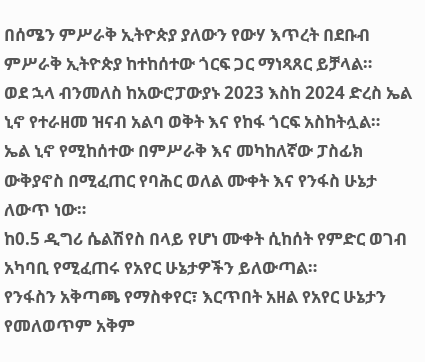በሰሜን ምሥራቅ ኢትዮጵያ ያለውን የውሃ እጥረት በደቡብ ምሥራቅ ኢትዮጵያ ከተከሰተው ጎርፍ ጋር ማነጻጸር ይቻላል።
ወደ ኋላ ብንመለስ ከአውሮፓውያኑ 2023 እስከ 2024 ድረስ ኤል ኒኖ የተራዘመ ዝናብ አልባ ወቅት እና የከፋ ጎርፍ አስከትሏል።
ኤል ኒኖ የሚከሰተው በምሥራቅ እና መካከለኛው ፓስፊክ ውቅያኖስ በሚፈጠር የባሕር ወለል ሙቀት እና የንፋስ ሁኔታ ለውጥ ነው።
ከ0.5 ዲግሪ ሴልሽየስ በላይ የሆነ ሙቀት ሲከሰት የምድር ወገብ አካባቢ የሚፈጠሩ የአየር ሁኔታዎችን ይለውጣል።
የንፋስን አቅጣጫ የማስቀየር፣ እርጥበት አዘል የአየር ሁኔታን የመለወጥም አቅም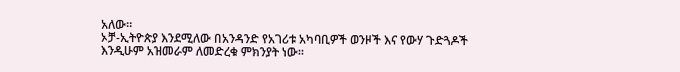አለው።
ኦቻ-ኢትዮጵያ እንደሚለው በአንዳንድ የአገሪቱ አካባቢዎች ወንዞች እና የውሃ ጉድጓዶች እንዲሁም አዝመራም ለመድረቁ ምክንያት ነው።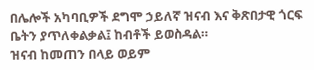በሌሎች አካባቢዎች ደግሞ ኃይለኛ ዝናብ እና ቅጽበታዊ ጎርፍ ቤትን ያጥለቀልቃል፤ ከብቶች ይወስዳል።
ዝናብ ከመጠን በላይ ወይም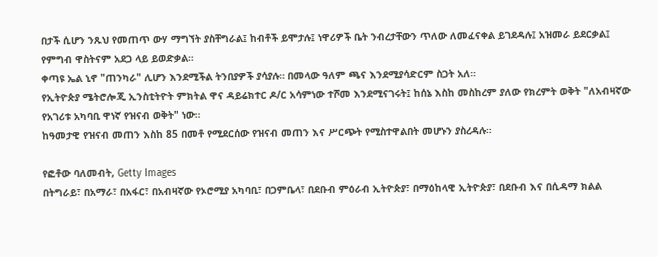በታች ሲሆን ንጹህ የመጠጥ ውሃ ማግኘት ያስቸግራል፤ ከብቶች ይሞታሉ፤ ነዋሪዎች ቤት ንብረታቸውን ጥለው ለመፈናቀል ይገደዳሉ፤ አዝመራ ይደርቃል፤ የምግብ ዋስትናም አደጋ ላይ ይወድቃል።
ቀጣዩ ኤል ኒኖ "ጠንካራ" ሊሆን እንደሚችል ትንበያዎች ያሳያሉ። በመላው ዓለም ጫና እንደሚያሳድርም ስጋት አለ።
የኢትዮጵያ ሜትሮሎጂ ኢንስቲትዮት ምክትል ዋና ዳይሬክተር ዶ/ር አሳምነው ተሾመ እንደሚናገሩት፤ ከሰኔ እስከ መስከረም ያለው የክረምት ወቅት "ለአብዛኛው የአገሪቱ አካባቢ ዋነኛ የዝናብ ወቅት" ነው።
ከዓመታዊ የዝናብ መጠን እስከ 85 በመቶ የሚደርሰው የዝናብ መጠን እና ሥርጭት የሚስተዋልበት መሆኑን ያስረዳሉ።

የፎቶው ባለመብት, Getty Images
በትግራይ፣ በአማራ፣ በአፋር፣ በአብዛኛው የኦሮሚያ አካባቢ፣ በጋምቤላ፣ በደቡብ ምዕራብ ኢትዮጵያ፣ በማዕከላዊ ኢትዮጵያ፣ በደቡብ እና በሲዳማ ክልል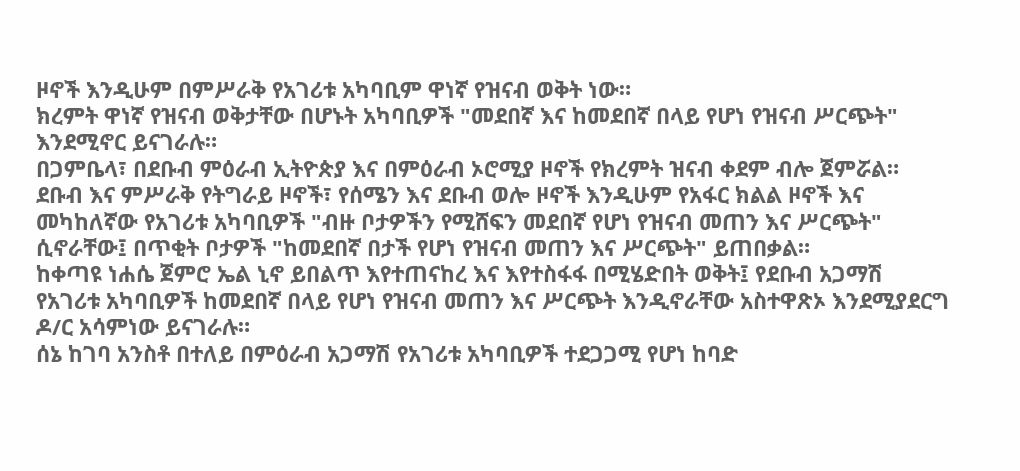ዞኖች እንዲሁም በምሥራቅ የአገሪቱ አካባቢም ዋነኛ የዝናብ ወቅት ነው።
ክረምት ዋነኛ የዝናብ ወቅታቸው በሆኑት አካባቢዎች "መደበኛ እና ከመደበኛ በላይ የሆነ የዝናብ ሥርጭት" እንደሚኖር ይናገራሉ።
በጋምቤላ፣ በደቡብ ምዕራብ ኢትዮጵያ እና በምዕራብ ኦሮሚያ ዞኖች የክረምት ዝናብ ቀደም ብሎ ጀምሯል።
ደቡብ እና ምሥራቅ የትግራይ ዞኖች፣ የሰሜን እና ደቡብ ወሎ ዞኖች እንዲሁም የአፋር ክልል ዞኖች እና መካከለኛው የአገሪቱ አካባቢዎች "ብዙ ቦታዎችን የሚሸፍን መደበኛ የሆነ የዝናብ መጠን እና ሥርጭት" ሲኖራቸው፤ በጥቂት ቦታዎች "ከመደበኛ በታች የሆነ የዝናብ መጠን እና ሥርጭት" ይጠበቃል።
ከቀጣዩ ነሐሴ ጀምሮ ኤል ኒኖ ይበልጥ እየተጠናከረ እና እየተስፋፋ በሚሄድበት ወቅት፤ የደቡብ አጋማሽ የአገሪቱ አካባቢዎች ከመደበኛ በላይ የሆነ የዝናብ መጠን እና ሥርጭት እንዲኖራቸው አስተዋጽኦ እንደሚያደርግ ዶ/ር አሳምነው ይናገራሉ።
ሰኔ ከገባ አንስቶ በተለይ በምዕራብ አጋማሽ የአገሪቱ አካባቢዎች ተደጋጋሚ የሆነ ከባድ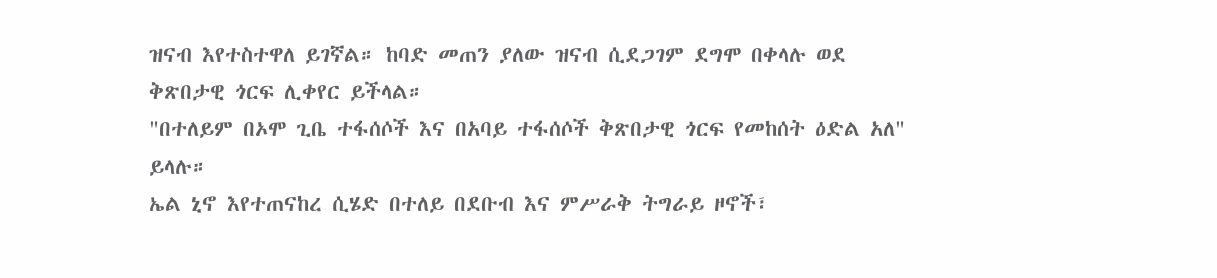ዝናብ እየተስተዋለ ይገኛል። ከባድ መጠን ያለው ዝናብ ሲደጋገም ደግሞ በቀላሉ ወደ ቅጽበታዊ ጎርፍ ሊቀየር ይችላል።
"በተለይም በኦሞ ጊቤ ተፋሰሶች እና በአባይ ተፋሰሶች ቅጽበታዊ ጎርፍ የመከሰት ዕድል አለ" ይላሉ።
ኤል ኒኖ እየተጠናከረ ሲሄድ በተለይ በደቡብ እና ምሥራቅ ትግራይ ዞኖች፣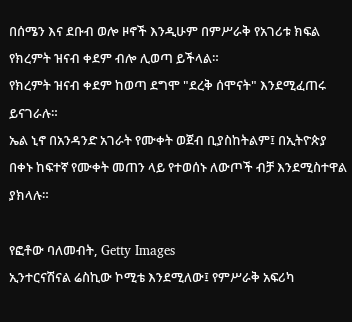በሰሜን እና ደቡብ ወሎ ዞኖች እንዲሁም በምሥራቅ የአገሪቱ ክፍል የክረምት ዝናብ ቀደም ብሎ ሊወጣ ይችላል።
የክረምት ዝናብ ቀደም ከወጣ ደግሞ "ደረቅ ሰሞናት" እንደሚፈጠሩ ይናገራሉ።
ኤል ኒኖ በአንዳንድ አገራት የሙቀት ወጀብ ቢያስከትልም፤ በኢትዮጵያ በቀኑ ከፍተኛ የሙቀት መጠን ላይ የተወሰኑ ለውጦች ብቻ እንደሚስተዋል ያክላሉ።

የፎቶው ባለመብት, Getty Images
ኢንተርናሽናል ሬስኪው ኮሚቴ እንደሚለው፤ የምሥራቅ አፍሪካ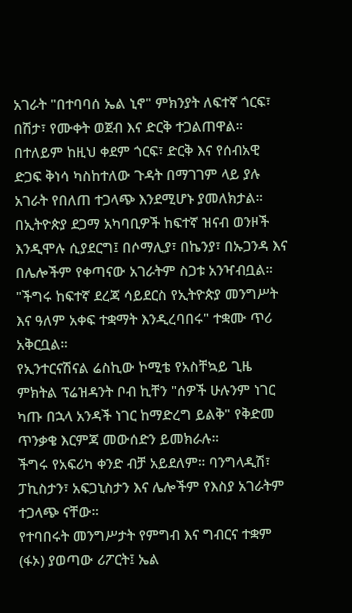አገራት "በተባባሰ ኤል ኒኖ" ምክንያት ለፍተኛ ጎርፍ፣ በሽታ፣ የሙቀት ወጀብ እና ድርቅ ተጋልጠዋል።
በተለይም ከዚህ ቀደም ጎርፍ፣ ድርቅ እና የሰብአዊ ድጋፍ ቅነሳ ካስከተለው ጉዳት በማገገም ላይ ያሉ አገራት የበለጠ ተጋላጭ እንደሚሆኑ ያመለክታል።
በኢትዮጵያ ደጋማ አካባቢዎች ከፍተኛ ዝናብ ወንዞች እንዲሞሉ ሲያደርግ፤ በሶማሊያ፣ በኬንያ፣ በኡጋንዳ እና በሌሎችም የቀጣናው አገራትም ስጋቱ አንዣብቧል።
"ችግሩ ከፍተኛ ደረጃ ሳይደርስ የኢትዮጵያ መንግሥት እና ዓለም አቀፍ ተቋማት እንዲረባበሩ" ተቋሙ ጥሪ አቅርቧል።
የኢንተርናሽናል ሬስኪው ኮሚቴ የአስቸኳይ ጊዜ ምክትል ፕሬዝዳንት ቦብ ኪቸን "ሰዎች ሁሉንም ነገር ካጡ በኋላ አንዳች ነገር ከማድረግ ይልቅ" የቅድመ ጥንቃቄ እርምጃ መውሰድን ይመክራሉ።
ችግሩ የአፍሪካ ቀንድ ብቻ አይደለም። ባንግላዲሽ፣ ፓኪስታን፣ አፍጋኒስታን እና ሌሎችም የእስያ አገራትም ተጋላጭ ናቸው።
የተባበሩት መንግሥታት የምግብ እና ግብርና ተቋም (ፋኦ) ያወጣው ሪፖርት፤ ኤል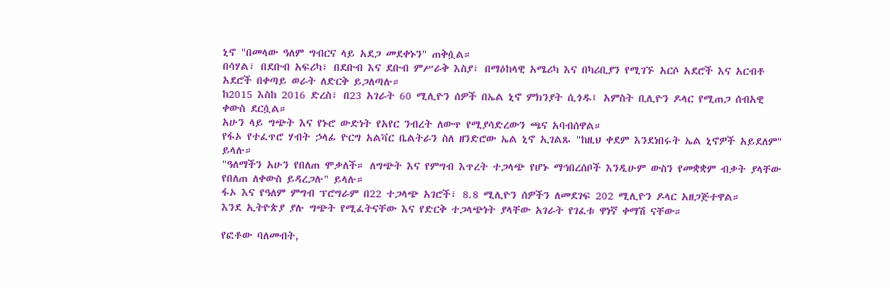ኒኖ "በመላው ዓለም ግብርና ላይ አደጋ መደቀኑን" ጠቅሷል።
በሳሃል፣ በደቡብ አፍሪካ፣ በደቡብ እና ደቡብ ምሥራቅ እስያ፣ በማዕከላዊ አሜሪካ እና በካሪቢያን የሚገኙ አርሶ አደሮች እና አርብቶ አደሮች በቀጣይ ወራት ለድርቅ ይጋለጣሉ።
ከ2015 እስከ 2016 ድረስ፣ በ23 አገራት 60 ሚሊዮን ሰዎች በኤል ኒኖ ምክንያት ሲጎዱ፤ አምስት ቢሊዮን ዶላር የሚጠጋ ሰብአዊ ቀውስ ደርሷል።
አሁን ላይ ግጭት እና የኑሮ ውድነት የአየር ንብረት ለውጥ የሚያሳድረውን ጫና አባብሰዋል።
የፋኦ የተፈጥሮ ሃብት ኃላፊ ዮርግ አልቫር ቤልትራን ስለ ዘንድሮው ኤል ኒኖ ኢገልጹ "ከዚህ ቀደም እንደነበሩት ኤል ኒኖዎች አይደለም" ይላሉ።
"ዓለማችን አሁን የበለጠ ሞቃለች። ለግጭት እና የምግብ እጥረት ተጋላጭ የሆኑ ማኅበረሰቦች እንዲሁም ውስን የመቋቋም ብቃት ያላቸው የበለጠ ለቀውስ ይዳረጋሉ" ይላሉ።
ፋኦ እና የዓለም ምግብ ፕሮግራም በ22 ተጋላጭ አገሮች፣ 8.8 ሚሊዮን ሰዎችን ለመደገፍ 202 ሚሊዮን ዶላር አዘጋጅተዋል።
እንደ ኢትዮጵያ ያሉ ግጭት የሚፈትናቸው እና የድርቅ ተጋላጭነት ያላቸው አገራት የገፈቱ ዋነኛ ቀማሽ ናቸው።

የፎቶው ባለመብት,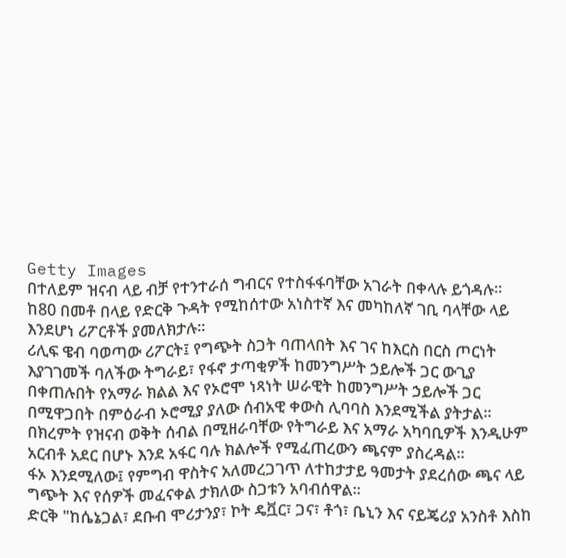Getty Images
በተለይም ዝናብ ላይ ብቻ የተንተራሰ ግብርና የተስፋፋባቸው አገራት በቀላሉ ይጎዳሉ።
ከ80 በመቶ በላይ የድርቅ ጉዳት የሚከሰተው አነስተኛ እና መካከለኛ ገቢ ባላቸው ላይ እንደሆነ ሪፖርቶች ያመለክታሉ።
ሪሊፍ ዌብ ባወጣው ሪፖርት፤ የግጭት ስጋት ባጠላበት እና ገና ከእርስ በርስ ጦርነት እያገገመች ባለችው ትግራይ፣ የፋኖ ታጣቂዎች ከመንግሥት ኃይሎች ጋር ውጊያ በቀጠሉበት የአማራ ክልል እና የኦሮሞ ነጻነት ሠራዊት ከመንግሥት ኃይሎች ጋር በሚዋጋበት በምዕራብ ኦሮሚያ ያለው ሰብአዊ ቀውስ ሊባባስ እንደሚችል ያትታል።
በክረምት የዝናብ ወቅት ሰብል በሚዘራባቸው የትግራይ እና አማራ አካባቢዎች እንዲሁም አርብቶ አደር በሆኑ እንደ አፋር ባሉ ክልሎች የሚፈጠረውን ጫናም ያስረዳል።
ፋኦ እንደሚለው፤ የምግብ ዋስትና አለመረጋገጥ ለተከታታይ ዓመታት ያደረሰው ጫና ላይ ግጭት እና የሰዎች መፈናቀል ታክለው ስጋቱን አባብሰዋል።
ድርቅ "ከሴኔጋል፣ ደቡብ ሞሪታንያ፣ ኮት ዴቯር፣ ጋና፣ ቶጎ፣ ቤኒን እና ናይጄሪያ አንስቶ እስከ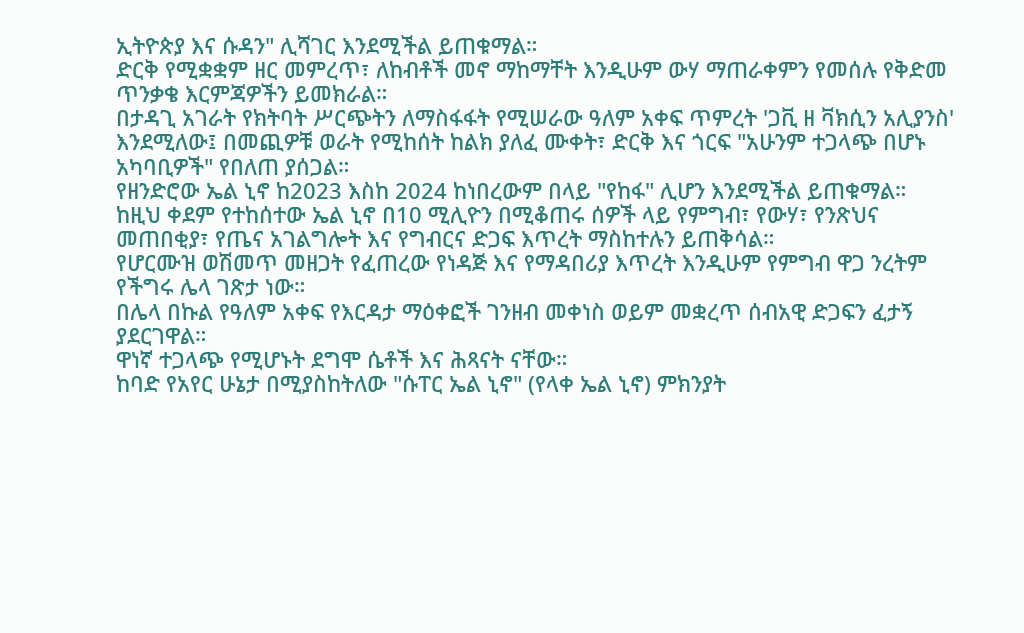ኢትዮጵያ እና ሱዳን" ሊሻገር እንደሚችል ይጠቁማል።
ድርቅ የሚቋቋም ዘር መምረጥ፣ ለከብቶች መኖ ማከማቸት እንዲሁም ውሃ ማጠራቀምን የመሰሉ የቅድመ ጥንቃቄ እርምጃዎችን ይመክራል።
በታዳጊ አገራት የክትባት ሥርጭትን ለማስፋፋት የሚሠራው ዓለም አቀፍ ጥምረት 'ጋቪ ዘ ቫክሲን አሊያንስ' እንደሚለው፤ በመጪዎቹ ወራት የሚከሰት ከልክ ያለፈ ሙቀት፣ ድርቅ እና ጎርፍ "አሁንም ተጋላጭ በሆኑ አካባቢዎች" የበለጠ ያሰጋል።
የዘንድሮው ኤል ኒኖ ከ2023 እስከ 2024 ከነበረውም በላይ "የከፋ" ሊሆን እንደሚችል ይጠቁማል።
ከዚህ ቀደም የተከሰተው ኤል ኒኖ በ10 ሚሊዮን በሚቆጠሩ ሰዎች ላይ የምግብ፣ የውሃ፣ የንጽህና መጠበቂያ፣ የጤና አገልግሎት እና የግብርና ድጋፍ እጥረት ማስከተሉን ይጠቅሳል።
የሆርሙዝ ወሽመጥ መዘጋት የፈጠረው የነዳጅ እና የማዳበሪያ እጥረት እንዲሁም የምግብ ዋጋ ንረትም የችግሩ ሌላ ገጽታ ነው።
በሌላ በኩል የዓለም አቀፍ የእርዳታ ማዕቀፎች ገንዘብ መቀነስ ወይም መቋረጥ ሰብአዊ ድጋፍን ፈታኝ ያደርገዋል።
ዋነኛ ተጋላጭ የሚሆኑት ደግሞ ሴቶች እና ሕጻናት ናቸው።
ከባድ የአየር ሁኔታ በሚያስከትለው "ሱፐር ኤል ኒኖ" (የላቀ ኤል ኒኖ) ምክንያት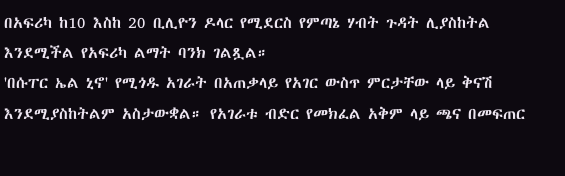በአፍሪካ ከ10 እስከ 20 ቢሊዮን ዶላር የሚደርስ የምጣኔ ሃብት ጉዳት ሊያስከትል እንደሚችል የአፍሪካ ልማት ባንክ ገልጿል።
'በሱፐር ኤል ኒኖ' የሚጎዱ አገራት በአጠቃላይ የአገር ውስጥ ምርታቸው ላይ ቅናሽ እንደሚያስከትልም አስታውቋል። የአገራቱ ብድር የመክፈል አቅም ላይ ጫና በመፍጠር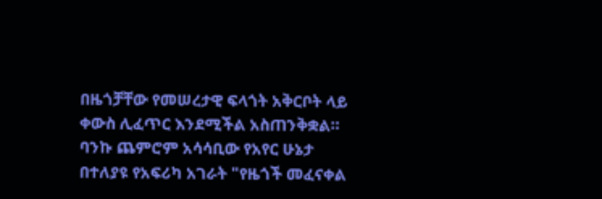በዜጎቻቸው የመሠረታዊ ፍላጎት አቅርቦት ላይ ቀውስ ሊፈጥር እንደሚችል አስጠንቅቋል።
ባንኩ ጨምሮም አሳሳቢው የአየር ሁኔታ በተለያዩ የአፍሪካ አገራት "የዜጎች መፈናቀል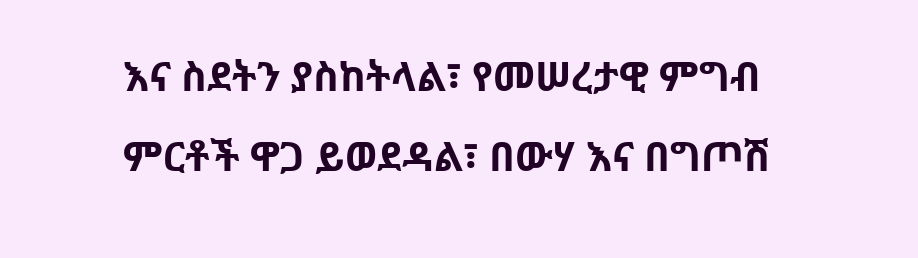እና ስደትን ያስከትላል፣ የመሠረታዊ ምግብ ምርቶች ዋጋ ይወደዳል፣ በውሃ እና በግጦሽ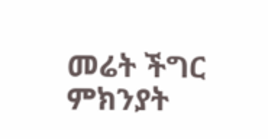መሬት ችግር ምክንያት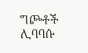ግጮቶች ሊባባሱ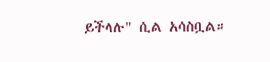ይችላሉ" ሲል አሳስቧል።